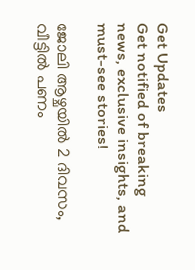Get Updates
Get notified of breaking news, exclusive insights, and must-see stories!

ജോലി ആഴ്ചയിൽ 2 ദിവസം, വീട്ടിൽ പണം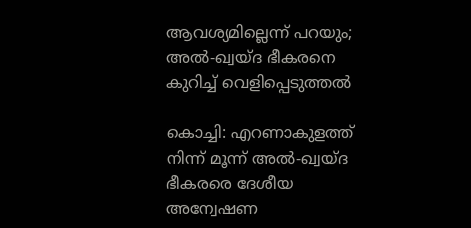ആവശ്യമില്ലെന്ന് പറയും; അൽ-ഖ്വയ്ദ ഭീകരനെ കുറിച്ച് വെളിപ്പെടുത്തൽ

കൊച്ചി: എറണാകുളത്ത് നിന്ന് മൂന്ന് അല്‍-ഖ്വയ്ദ ഭീകരരെ ദേശീയ അന്വേഷണ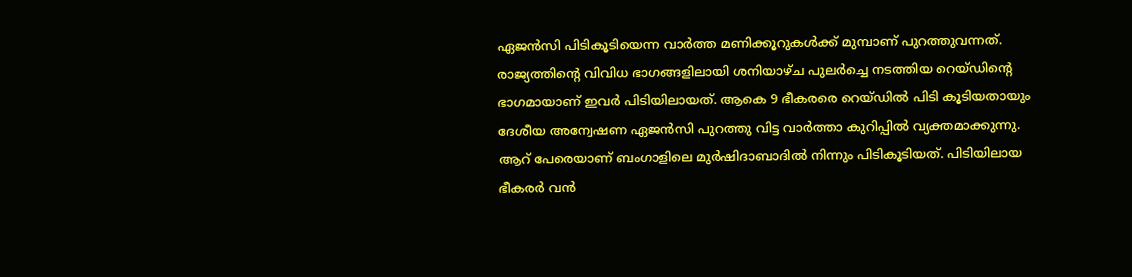ഏജന്‍സി പിടികൂടിയെന്ന വാര്‍ത്ത മണിക്കൂറുകള്‍ക്ക് മുമ്പാണ് പുറത്തുവന്നത്. രാജ്യത്തിന്റെ വിവിധ ഭാഗങ്ങളിലായി ശനിയാഴ്ച പുലര്‍ച്ചെ നടത്തിയ റെയ്ഡിന്റെ ഭാഗമായാണ് ഇവര്‍ പിടിയിലായത്. ആകെ 9 ഭീകരരെ റെയ്ഡില്‍ പിടി കൂടിയതായും ദേശീയ അന്വേഷണ ഏജന്‍സി പുറത്തു വിട്ട വാര്‍ത്താ കുറിപ്പില്‍ വ്യക്തമാക്കുന്നു. ആറ് പേരെയാണ് ബംഗാളിലെ മുര്‍ഷിദാബാദില്‍ നിന്നും പിടികൂടിയത്. പിടിയിലായ ഭീകരര്‍ വന്‍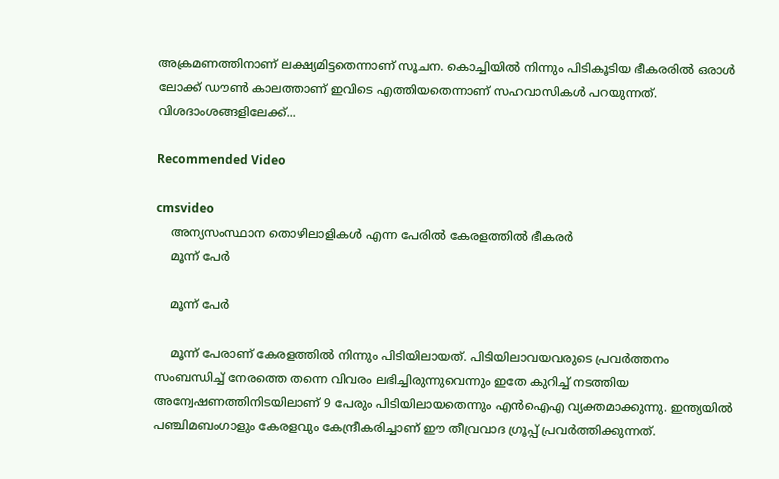അക്രമണത്തിനാണ് ലക്ഷ്യമിട്ടതെന്നാണ് സൂചന. കൊച്ചിയില്‍ നിന്നും പിടികൂടിയ ഭീകരരില്‍ ഒരാള്‍ ലോക്ക് ഡൗണ്‍ കാലത്താണ് ഇവിടെ എത്തിയതെന്നാണ് സഹവാസികള്‍ പറയുന്നത്. വിശദാംശങ്ങളിലേക്ക്...

Recommended Video

cmsvideo
    അന്യസംസ്ഥാന തൊഴിലാളികള്‍ എന്ന പേരില്‍ കേരളത്തില്‍ ഭീകരര്‍
    മൂന്ന് പേര്‍

    മൂന്ന് പേര്‍

    മൂന്ന് പേരാണ് കേരളത്തില്‍ നിന്നും പിടിയിലായത്. പിടിയിലാവയവരുടെ പ്രവര്‍ത്തനം സംബന്ധിച്ച് നേരത്തെ തന്നെ വിവരം ലഭിച്ചിരുന്നുവെന്നും ഇതേ കുറിച്ച് നടത്തിയ അന്വേഷണത്തിനിടയിലാണ് 9 പേരും പിടിയിലായതെന്നും എന്‍ഐഎ വ്യക്തമാക്കുന്നു. ഇന്ത്യയില്‍ പഞ്ചിമബംഗാളും കേരളവും കേന്ദ്രീകരിച്ചാണ് ഈ തീവ്രവാദ ഗ്രൂപ്പ് പ്രവര്‍ത്തിക്കുന്നത്.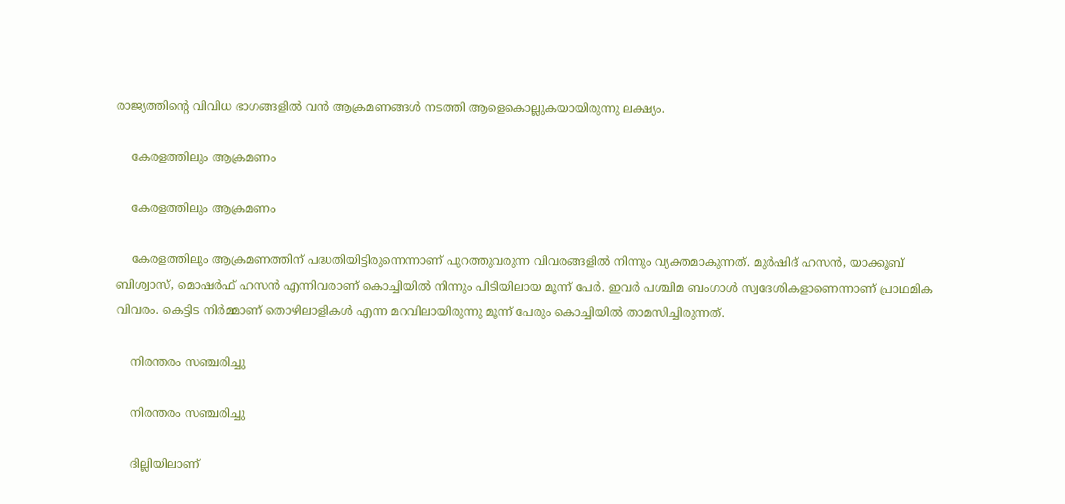രാജ്യത്തിന്റെ വിവിധ ഭാഗങ്ങളില്‍ വന്‍ ആക്രമണങ്ങള്‍ നടത്തി ആളെകൊല്ലുകയായിരുന്നു ലക്ഷ്യം.

    കേരളത്തിലും ആക്രമണം

    കേരളത്തിലും ആക്രമണം

    കേരളത്തിലും ആക്രമണത്തിന് പദ്ധതിയിട്ടിരുന്നെന്നാണ് പുറത്തുവരുന്ന വിവരങ്ങളില്‍ നിന്നും വ്യക്തമാകുന്നത്. മുര്‍ഷിദ് ഹസന്‍, യാക്കൂബ് ബിശ്വാസ്, മൊഷര്‍ഫ് ഹസന്‍ എന്നിവരാണ് കൊച്ചിയില്‍ നിന്നും പിടിയിലായ മൂന്ന് പേര്‍. ഇവര്‍ പശ്ചിമ ബംഗാള്‍ സ്വദേശികളാണെന്നാണ് പ്രാഥമിക വിവരം. കെട്ടിട നിര്‍മ്മാണ് തൊഴിലാളികള്‍ എന്ന മറവിലായിരുന്നു മൂന്ന് പേരും കൊച്ചിയില്‍ താമസിച്ചിരുന്നത്.

    നിരന്തരം സഞ്ചരിച്ചു

    നിരന്തരം സഞ്ചരിച്ചു

    ദില്ലിയിലാണ്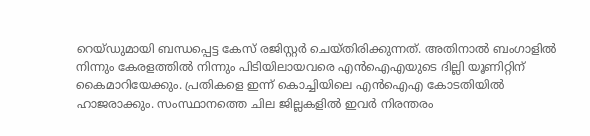റെയ്ഡുമായി ബന്ധപ്പെട്ട കേസ് രജിസ്റ്റര്‍ ചെയ്തിരിക്കുന്നത്. അതിനാല്‍ ബംഗാളില്‍ നിന്നും കേരളത്തില്‍ നിന്നും പിടിയിലായവരെ എന്‍ഐഎയുടെ ദില്ലി യൂണിറ്റിന് കൈമാറിയേക്കും. പ്രതികളെ ഇന്ന് കൊച്ചിയിലെ എന്‍ഐഎ കോടതിയില്‍ ഹാജരാക്കും. സംസ്ഥാനത്തെ ചില ജില്ലകളില്‍ ഇവര്‍ നിരന്തരം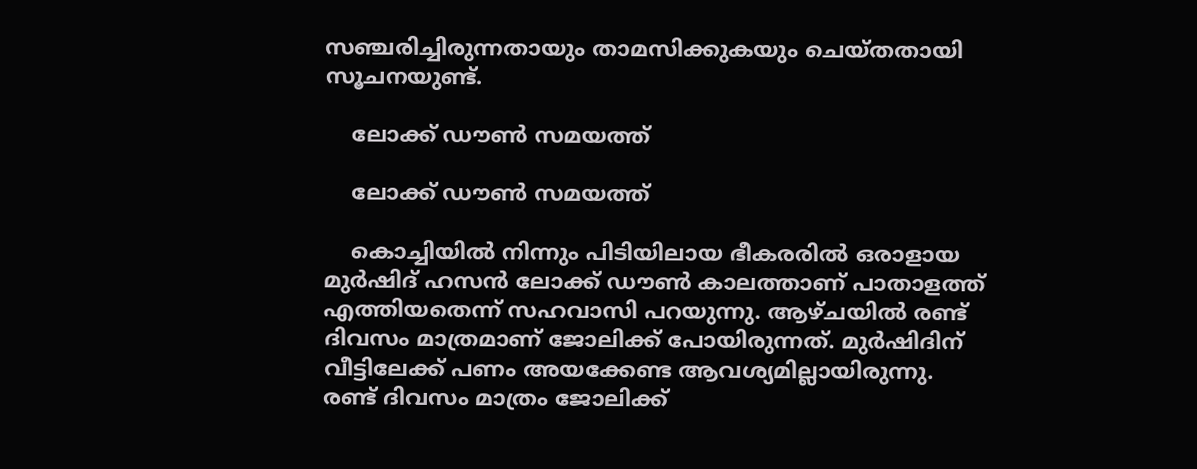സഞ്ചരിച്ചിരുന്നതായും താമസിക്കുകയും ചെയ്തതായി സൂചനയുണ്ട്.

    ലോക്ക് ഡൗണ്‍ സമയത്ത്

    ലോക്ക് ഡൗണ്‍ സമയത്ത്

    കൊച്ചിയില്‍ നിന്നും പിടിയിലായ ഭീകരരില്‍ ഒരാളായ മുര്‍ഷിദ് ഹസന്‍ ലോക്ക് ഡൗണ്‍ കാലത്താണ് പാതാളത്ത് എത്തിയതെന്ന് സഹവാസി പറയുന്നു. ആഴ്ചയില്‍ രണ്ട് ദിവസം മാത്രമാണ് ജോലിക്ക് പോയിരുന്നത്. മുര്‍ഷിദിന് വീട്ടിലേക്ക് പണം അയക്കേണ്ട ആവശ്യമില്ലായിരുന്നു. രണ്ട് ദിവസം മാത്രം ജോലിക്ക്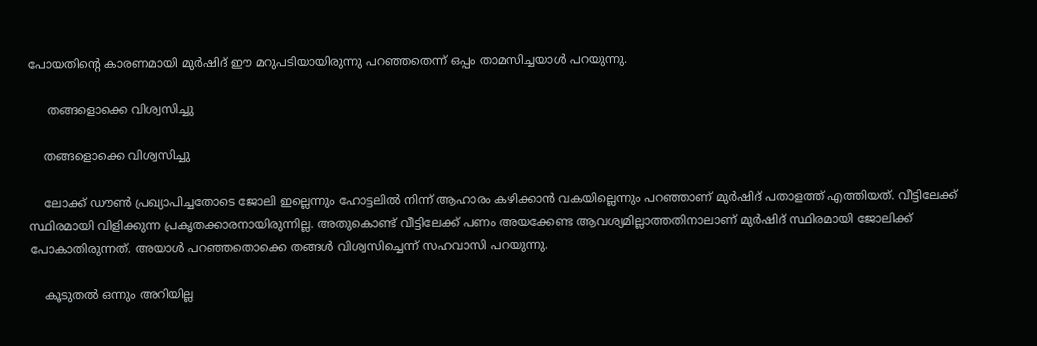പോയതിന്റെ കാരണമായി മുര്‍ഷിദ് ഈ മറുപടിയായിരുന്നു പറഞ്ഞതെന്ന് ഒപ്പം താമസിച്ചയാള്‍ പറയുന്നു.

     തങ്ങളൊക്കെ വിശ്വസിച്ചു

    തങ്ങളൊക്കെ വിശ്വസിച്ചു

    ലോക്ക് ഡൗണ്‍ പ്രഖ്യാപിച്ചതോടെ ജോലി ഇല്ലെന്നും ഹോട്ടലില്‍ നിന്ന് ആഹാരം കഴിക്കാന്‍ വകയില്ലെന്നും പറഞ്ഞാണ് മുര്‍ഷിദ് പതാളത്ത് എത്തിയത്. വീട്ടിലേക്ക് സ്ഥിരമായി വിളിക്കുന്ന പ്രകൃതക്കാരനായിരുന്നില്ല. അതുകൊണ്ട് വീട്ടിലേക്ക് പണം അയക്കേണ്ട ആവശ്യമില്ലാത്തതിനാലാണ് മുര്‍ഷിദ് സ്ഥിരമായി ജോലിക്ക് പോകാതിരുന്നത്. അയാള്‍ പറഞ്ഞതൊക്കെ തങ്ങള്‍ വിശ്വസിച്ചെന്ന് സഹവാസി പറയുന്നു.

    കൂടുതല്‍ ഒന്നും അറിയില്ല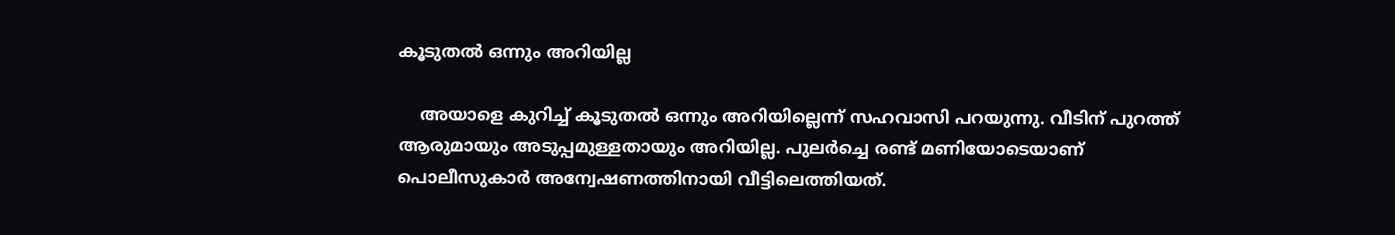കൂടുതല്‍ ഒന്നും അറിയില്ല

    അയാളെ കുറിച്ച് കൂടുതല്‍ ഒന്നും അറിയില്ലെന്ന് സഹവാസി പറയുന്നു. വീടിന് പുറത്ത് ആരുമായും അടുപ്പമുള്ളതായും അറിയില്ല. പുലര്‍ച്ചെ രണ്ട് മണിയോടെയാണ് പൊലീസുകാര്‍ അന്വേഷണത്തിനായി വീട്ടിലെത്തിയത്.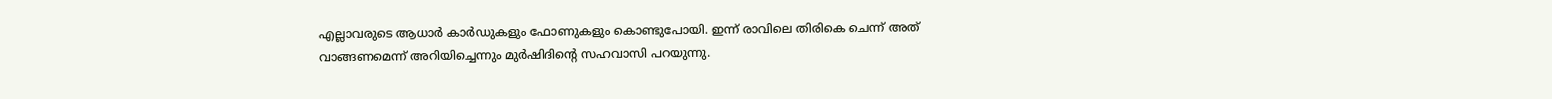എല്ലാവരുടെ ആധാര്‍ കാര്‍ഡുകളും ഫോണുകളും കൊണ്ടുപോയി. ഇന്ന് രാവിലെ തിരികെ ചെന്ന് അത് വാങ്ങണമെന്ന് അറിയിച്ചെന്നും മുര്‍ഷിദിന്റെ സഹവാസി പറയുന്നു.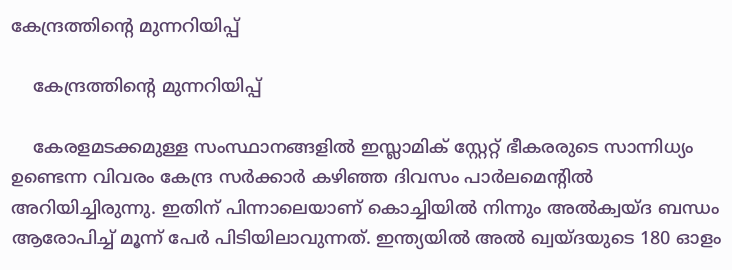കേന്ദ്രത്തിന്റെ മുന്നറിയിപ്പ്

    കേന്ദ്രത്തിന്റെ മുന്നറിയിപ്പ്

    കേരളമടക്കമുള്ള സംസ്ഥാനങ്ങളില്‍ ഇസ്ലാമിക് സ്റ്റേറ്റ് ഭീകരരുടെ സാന്നിധ്യം ഉണ്ടെന്ന വിവരം കേന്ദ്ര സര്‍ക്കാര്‍ കഴിഞ്ഞ ദിവസം പാര്‍ലമെന്റില്‍ അറിയിച്ചിരുന്നു. ഇതിന് പിന്നാലെയാണ് കൊച്ചിയില്‍ നിന്നും അല്‍ക്വയ്ദ ബന്ധം ആരോപിച്ച് മൂന്ന് പേര്‍ പിടിയിലാവുന്നത്. ഇന്ത്യയില്‍ അല്‍ ഖ്വയ്ദയുടെ 180 ഓളം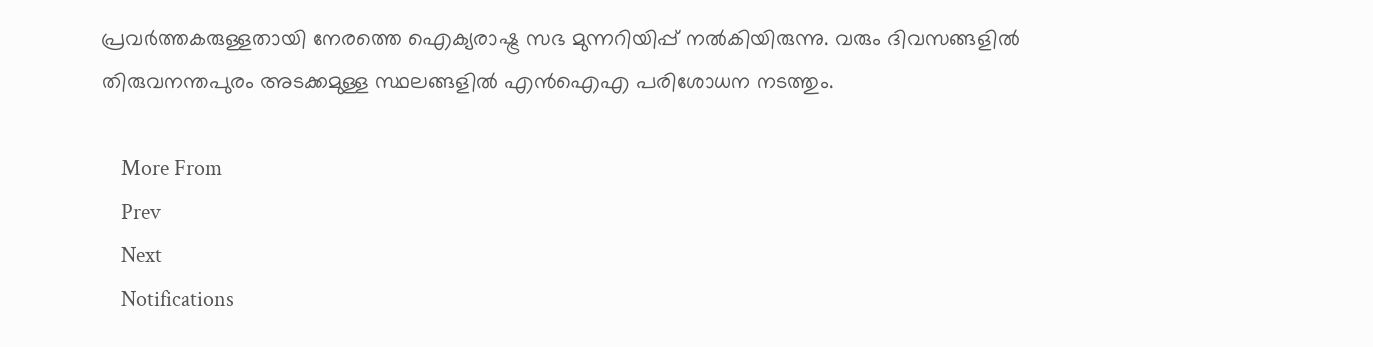പ്രവര്‍ത്തകരുള്ളതായി നേരത്തെ ഐക്യരാഷ്ട്ര സഭ മുന്നറിയിപ്പ് നല്‍കിയിരുന്നു. വരും ദിവസങ്ങളില്‍ തിരുവനന്തപുരം അടക്കമുള്ള സ്ഥലങ്ങളില്‍ എന്‍ഐഎ പരിശോധന നടത്തും.

    More From
    Prev
    Next
    Notifications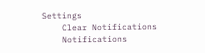Settings
    Clear Notifications
    Notifications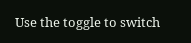Use the toggle to switch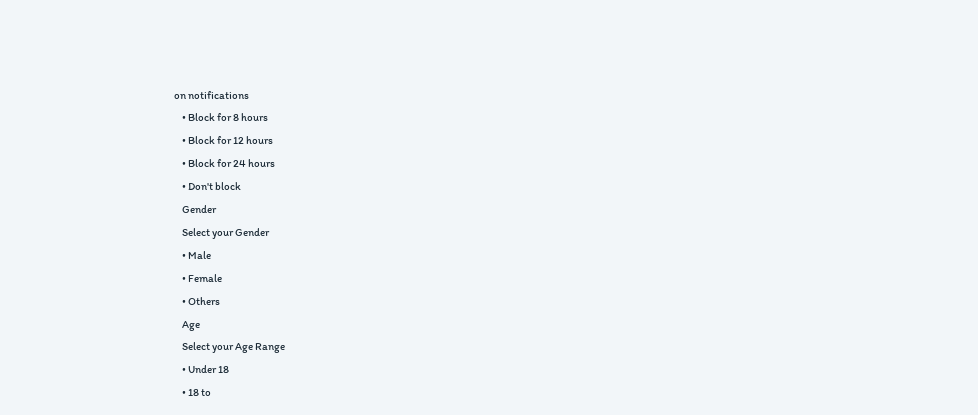on notifications
    • Block for 8 hours
    • Block for 12 hours
    • Block for 24 hours
    • Don't block
    Gender
    Select your Gender
    • Male
    • Female
    • Others
    Age
    Select your Age Range
    • Under 18
    • 18 to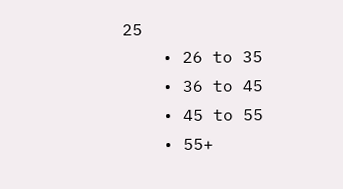25
    • 26 to 35
    • 36 to 45
    • 45 to 55
    • 55+